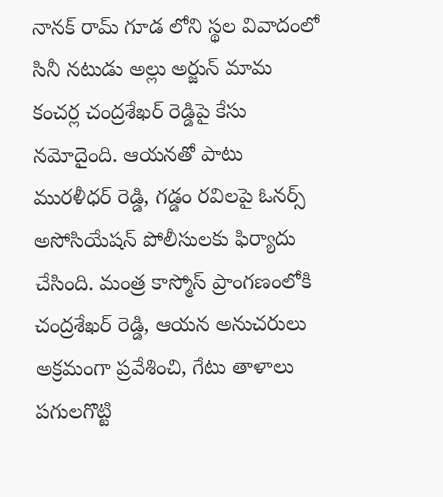నానక్ రామ్ గూడ లోని స్థల వివాదంలో సినీ నటుడు అల్లు అర్జున్ మామ కంచర్ల చంద్రశేఖర్ రెడ్డిపై కేసు నమోదైంది. ఆయనతో పాటు మురళీధర్ రెడ్డి, గడ్డం రవిలపై ఓనర్స్ అసోసియేషన్ పోలీసులకు ఫిర్యాదు చేసింది. మంత్ర కాస్మోస్ ప్రాంగణంలోకి చంద్రశేఖర్ రెడ్డి, ఆయన అనుచరులు అక్రమంగా ప్రవేశించి, గేటు తాళాలు పగులగొట్టి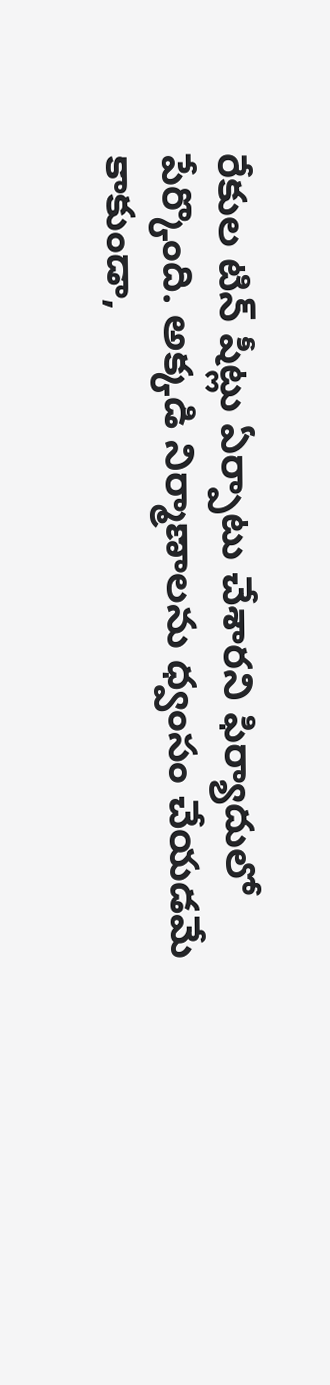రేకుల టిన్ షీట్లు ఏర్పాటు చేశారని ఫిర్యాదులో పేర్కొంది. అక్కడి నిర్మాణాలను ధ్వంసం చేయడమే కాకుండా,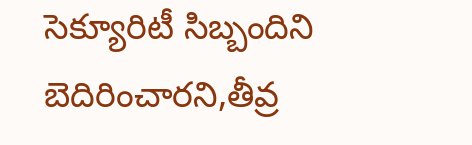సెక్యూరిటీ సిబ్బందిని బెదిరించారని,తీవ్ర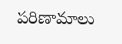పరిణామాలు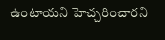ఉంటాయని హెచ్చరించారని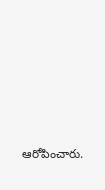ఆరోపించారు.